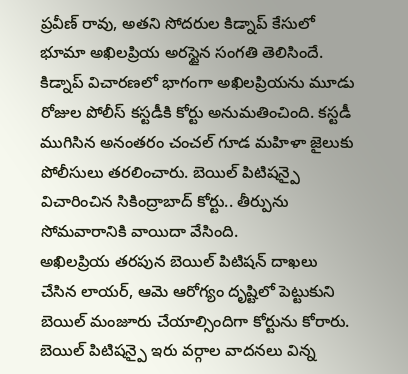ప్రవీణ్ రావు, అతని సోదరుల కిడ్నాప్ కేసులో భూమా అఖిలప్రియ అరస్టైన సంగతి తెలిసిందే. కిడ్నాప్ విచారణలో భాగంగా అఖిలప్రియను మూడు రోజుల పోలీస్ కస్టడీకి కోర్టు అనుమతించింది. కస్టడీ ముగిసిన అనంతరం చంచల్ గూడ మహిళా జైలుకు పోలీసులు తరలించారు. బెయిల్ పిటిషన్పై విచారించిన సికింద్రాబాద్ కోర్టు.. తీర్పును సోమవారానికి వాయిదా వేసింది.
అఖిలప్రియ తరపున బెయిల్ పిటిషన్ దాఖలు చేసిన లాయర్, ఆమె ఆరోగ్యం దృష్టిలో పెట్టుకుని బెయిల్ మంజూరు చేయాల్సిందిగా కోర్టును కోరారు. బెయిల్ పిటిషన్పై ఇరు వర్గాల వాదనలు విన్న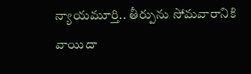న్యాయమూర్తి.. తీర్పును సోమవారానికి వాయిదా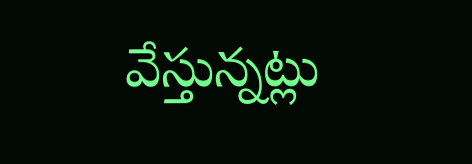వేస్తున్నట్లు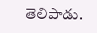తెలిపాడు.